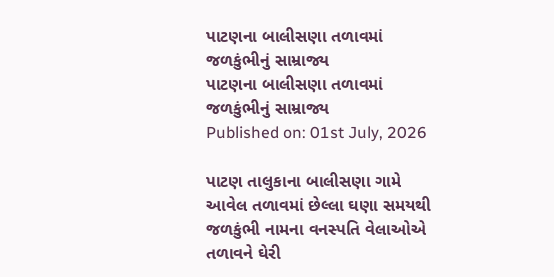પાટણના બાલીસણા તળાવમાં જળકુંભીનું સામ્રાજ્ય
પાટણના બાલીસણા તળાવમાં જળકુંભીનું સામ્રાજ્ય
Published on: 01st July, 2026

પાટણ તાલુકાના બાલીસણા ગામે આવેલ તળાવમાં છેલ્લા ઘણા સમયથી જળકુંભી નામના વનસ્પતિ વેલાઓએ તળાવને ઘેરી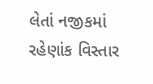લેતાં નજીકમાં રહેણાંક વિસ્તાર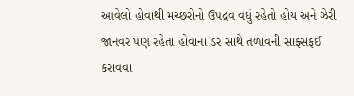આવેલો હોવાથી મચ્છરોનો ઉપદ્રવ વધું રહેતો હોય અને ઝેરી જાનવર પણ રહેતા હોવાના ડર સાથે તળાવની સાફ્સફઈ કરાવવા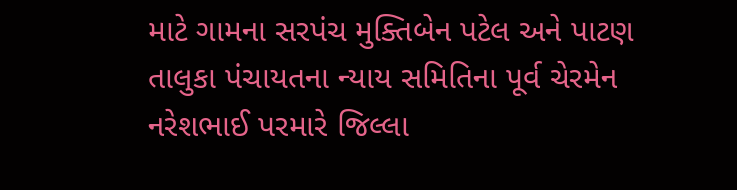માટે ગામના સરપંચ મુક્તિબેન પટેલ અને પાટણ તાલુકા પંચાયતના ન્યાય સમિતિના પૂર્વ ચેરમેન નરેશભાઈ પરમારે જિલ્લા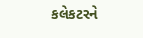કલેકટરને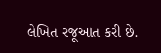લેખિત રજૂઆત કરી છે.